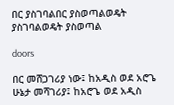በር ያስገባልበር ያስወጣልወዴት ያስገባልወዴት ያስወጣል

doors

በር መሸጋገሪያ ነው፤ ከአዲስ ወደ አሮጌ ሁኔታ መሻገሪያ፤ ከአሮጌ ወደ አዲስ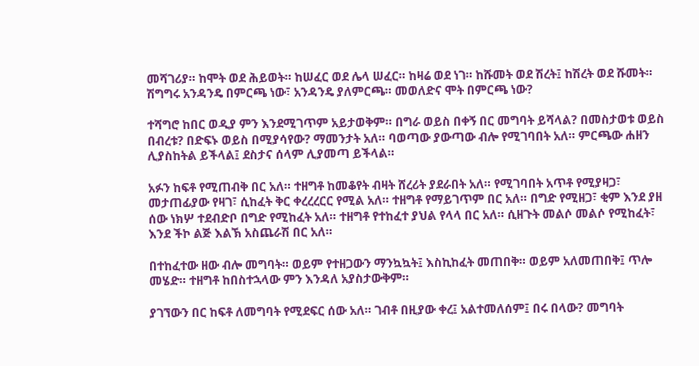መሻገሪያ። ከሞት ወደ ሕይወት። ከሠፈር ወደ ሌላ ሠፈር። ከዛሬ ወደ ነገ። ከሹመት ወደ ሽረት፤ ከሽረት ወደ ሹመት። ሽግግሩ አንዳንዴ በምርጫ ነው፣ አንዳንዴ ያለምርጫ። መወለድና ሞት በምርጫ ነው?

ተሻግሮ ከበር ወዲያ ምን እንደሚገጥም አይታወቅም። በግራ ወይስ በቀኝ በር መግባት ይሻላል? በመስታወቱ ወይስ በብረቱ? በድፍኑ ወይስ በሚያሳየው? ማመንታት አለ። ባወጣው ያውጣው ብሎ የሚገባበት አለ። ምርጫው ሐዘን ሊያስከትል ይችላል፤ ደስታና ሰላም ሊያመጣ ይችላል።

አፉን ከፍቶ የሚጠብቅ በር አለ። ተዘግቶ ከመቆየት ብዛት ሸረሪት ያደራበት አለ። የሚገባበት አጥቶ የሚያዛጋ፣ መታጠፊያው የዛገ፣ ሲከፈት ቅር ቀረረረርር የሚል አለ። ተዘግቶ የማይገጥም በር አለ። በግድ የሚዘጋ፣ ቂም እንደ ያዘ ሰው ነክሦ ተደብድቦ በግድ የሚከፈት አለ። ተዘግቶ የተከፈተ ያህል የላላ በር አለ። ሲዘጉት መልሶ መልሶ የሚከፈት፣ እንደ ችኮ ልጅ እልኽ አስጨራሽ በር አለ።

በተከፈተው ዘው ብሎ መግባት። ወይም የተዘጋውን ማንኳኳት፤ እስኪከፈት መጠበቅ። ወይም አለመጠበቅ፤ ጥሎ መሄድ። ተዘግቶ ከበስተኋላው ምን እንዳለ አያስታውቅም።

ያገኘውን በር ከፍቶ ለመግባት የሚደፍር ሰው አለ። ገብቶ በዚያው ቀረ፤ አልተመለሰም፤ በሩ በላው? መግባት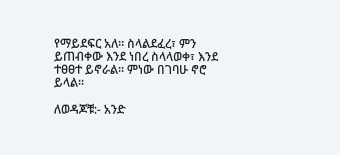የማይደፍር አለ። ስላልደፈረ፣ ምን ይጠብቀው እንደ ነበረ ስላላወቀ፣ እንደ ተፀፀተ ይኖራል። ምነው በገባሁ ኖሮ ይላል።

ለወዳጆቹ:- አንድ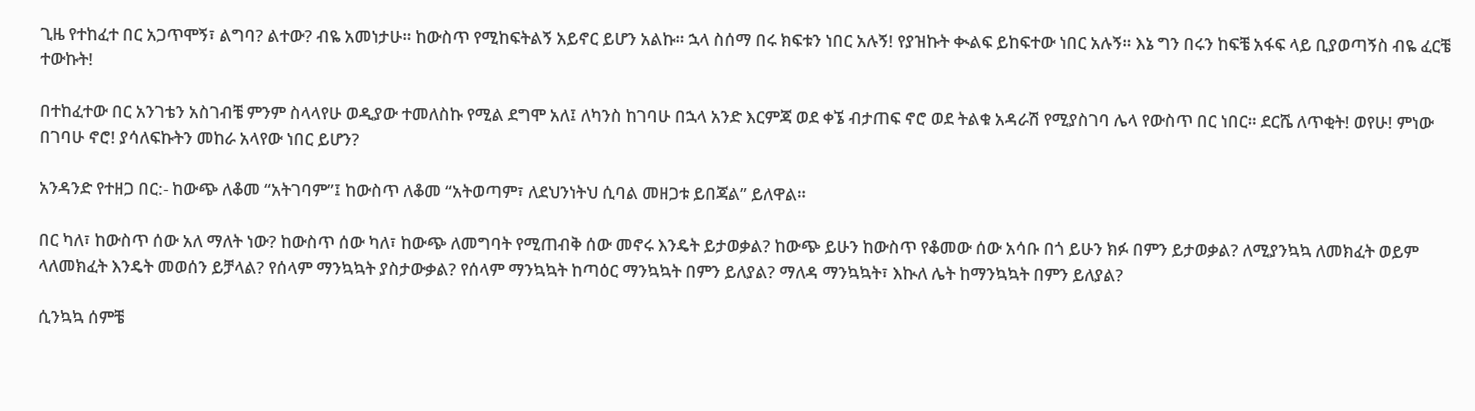ጊዜ የተከፈተ በር አጋጥሞኝ፣ ልግባ? ልተው? ብዬ አመነታሁ። ከውስጥ የሚከፍትልኝ አይኖር ይሆን አልኩ። ኋላ ስሰማ በሩ ክፍቱን ነበር አሉኝ! የያዝኩት ቊልፍ ይከፍተው ነበር አሉኝ። እኔ ግን በሩን ከፍቼ አፋፍ ላይ ቢያወጣኝስ ብዬ ፈርቼ ተውኩት!

በተከፈተው በር አንገቴን አስገብቼ ምንም ስላላየሁ ወዲያው ተመለስኩ የሚል ደግሞ አለ፤ ለካንስ ከገባሁ በኋላ አንድ እርምጃ ወደ ቀኜ ብታጠፍ ኖሮ ወደ ትልቁ አዳራሽ የሚያስገባ ሌላ የውስጥ በር ነበር። ደርሼ ለጥቂት! ወየሁ! ምነው በገባሁ ኖሮ! ያሳለፍኩትን መከራ አላየው ነበር ይሆን?

አንዳንድ የተዘጋ በር:- ከውጭ ለቆመ “አትገባም”፤ ከውስጥ ለቆመ “አትወጣም፣ ለደህንነትህ ሲባል መዘጋቱ ይበጃል” ይለዋል።

በር ካለ፣ ከውስጥ ሰው አለ ማለት ነው? ከውስጥ ሰው ካለ፣ ከውጭ ለመግባት የሚጠብቅ ሰው መኖሩ እንዴት ይታወቃል? ከውጭ ይሁን ከውስጥ የቆመው ሰው አሳቡ በጎ ይሁን ክፉ በምን ይታወቃል? ለሚያንኳኳ ለመክፈት ወይም ላለመክፈት እንዴት መወሰን ይቻላል? የሰላም ማንኳኳት ያስታውቃል? የሰላም ማንኳኳት ከጣዕር ማንኳኳት በምን ይለያል? ማለዳ ማንኳኳት፣ እኲለ ሌት ከማንኳኳት በምን ይለያል?

ሲንኳኳ ሰምቼ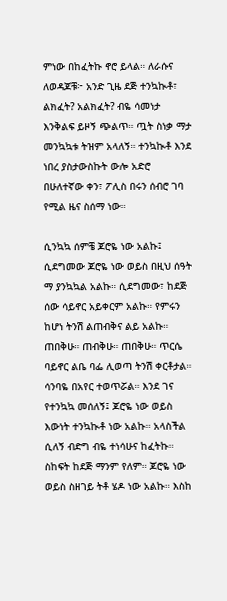ምነው በከፈትኩ ኖሮ ይላል። ለራሱና ለወዳጆቹ፦ አንድ ጊዜ ደጅ ተንኳኲቶ፣ ልክፈት? አልክፈት? ብዬ ሳመነታ እንቅልፍ ይዞኝ ጭልጥ። ጧት ስነቃ ማታ መንኳኳቱ ትዝም አላለኝ። ተንኳኲቶ እንደ ነበረ ያስታውስኩት ውሎ አድሮ በሁለተኛው ቀን፣ ፖሊስ በሩን ሰብሮ ገባ የሚል ዜና ስሰማ ነው።

ሲንኳኳ ሰምቼ ጆሮዬ ነው አልኩ፤ ሲደግመው ጆሮዬ ነው ወይስ በዚህ ሰዓት ማ ያንኳኳል አልኩ። ሲደግመው፣ ከደጅ ሰው ሳይኖር አይቀርም አልኩ። የምሩን ከሆነ ትንሽ ልጠብቅና ልይ አልኩ። ጠበቅሁ። ጠብቅሁ። ጠበቅሁ። ጥርሴ ባይኖር ልቤ ባፌ ሊወጣ ትንሽ ቀርቶታል። ሳንባዬ በአየር ተወጥሯል። እንደ ገና የተንኳኳ መሰለኝ፤ ጆሮዬ ነው ወይስ እውነት ተንኳኲቶ ነው አልኩ። አላስችል ሲለኝ ብድግ ብዬ ተነሳሁና ከፈትኩ። ስከፍት ከደጅ ማንም የለም። ጆሮዬ ነው ወይስ ስዘገይ ትቶ ሄዶ ነው አልኩ። እስከ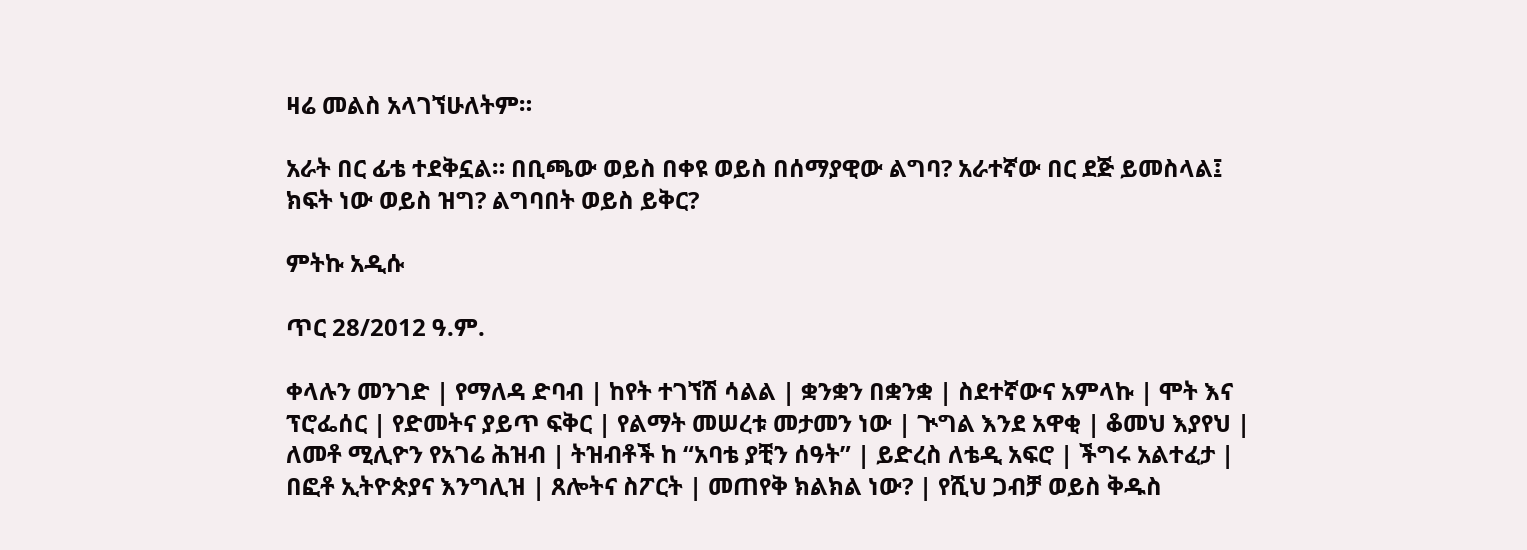ዛሬ መልስ አላገኘሁለትም።

አራት በር ፊቴ ተደቅኗል። በቢጫው ወይስ በቀዩ ወይስ በሰማያዊው ልግባ? አራተኛው በር ደጅ ይመስላል፤ ክፍት ነው ወይስ ዝግ? ልግባበት ወይስ ይቅር?

ምትኩ አዲሱ

ጥር 28/2012 ዓ.ም.

ቀላሉን መንገድ | የማለዳ ድባብ | ከየት ተገኘሽ ሳልል | ቋንቋን በቋንቋ | ስደተኛውና አምላኩ | ሞት እና ፕሮፌሰር | የድመትና ያይጥ ፍቅር | የልማት መሠረቱ መታመን ነው | ጒግል እንደ አዋቂ | ቆመህ እያየህ | ለመቶ ሚሊዮን የአገሬ ሕዝብ | ትዝብቶች ከ “አባቴ ያቺን ሰዓት” | ይድረስ ለቴዲ አፍሮ | ችግሩ አልተፈታ | በፎቶ ኢትዮጵያና እንግሊዝ | ጸሎትና ስፖርት | መጠየቅ ክልክል ነው? | የሺህ ጋብቻ ወይስ ቅዱስ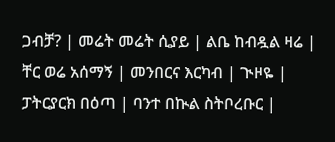ጋብቻ? | መሬት መሬት ሲያይ | ልቤ ከብዷል ዛሬ | ቸር ወሬ አሰማኝ | መንበርና እርካብ | ጒዞዬ | ፓትርያርክ በዕጣ | ባንተ በኲል ስትቦረቡር |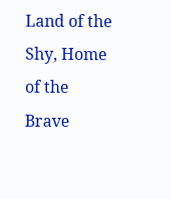Land of the Shy, Home of the Brave